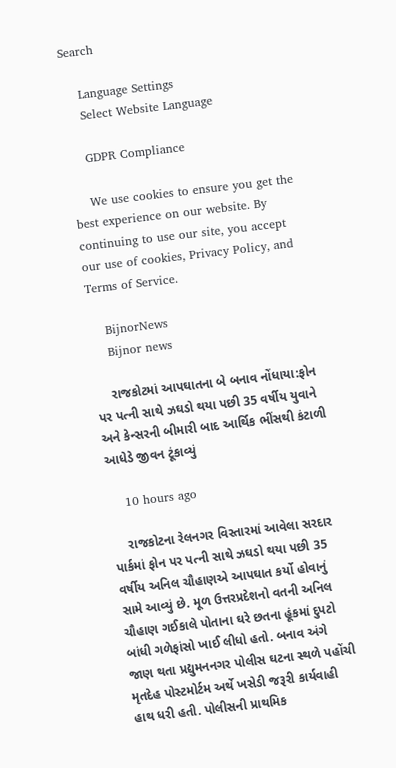Search

    Language Settings
    Select Website Language

    GDPR Compliance

    We use cookies to ensure you get the best experience on our website. By continuing to use our site, you accept our use of cookies, Privacy Policy, and Terms of Service.

    BijnorNews
    Bijnor news

    રાજકોટમાં આપઘાતના બે બનાવ નોંધાયા:ફોન પર પત્ની સાથે ઝઘડો થયા પછી 35 વર્ષીય યુવાને અને કેન્સરની બીમારી બાદ આર્થિક ભીંસથી કંટાળી આધેડે જીવન ટૂંકાવ્યું

    10 hours ago

    રાજકોટના રેલનગર વિસ્તારમાં આવેલા સરદાર પાર્કમાં ફોન પર પત્ની સાથે ઝઘડો થયા પછી 35 વર્ષીય અનિલ ચૌહાણએ આપઘાત કર્યો હોવાનું સામે આવ્યું છે. મૂળ ઉત્તરપ્રદેશનો વતની અનિલ ચૌહાણ ગઈકાલે પોતાના ઘરે છતના હૂંકમાં દુપટો બાંધી ગળેફાંસો ખાઈ લીધો હતો. બનાવ અંગે જાણ થતા પ્રદ્યુમનનગર પોલીસ ઘટના સ્થળે પહોંચી મૃતદેહ પોસ્ટમોર્ટમ અર્થે ખસેડી જરૂરી કાર્યવાહી હાથ ધરી હતી. પોલીસની પ્રાથમિક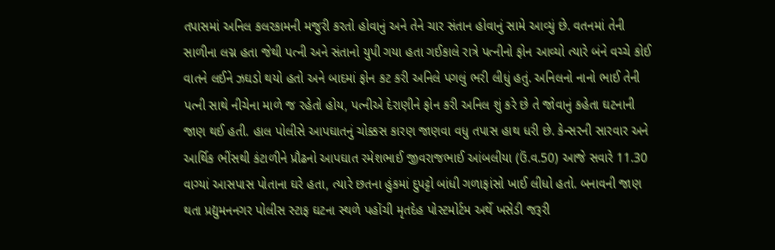તપાસમાં અનિલ કલરકામની મજુરી કરતો હોવાનું અને તેને ચાર સંતાન હોવાનું સામે આવ્યું છે. વતનમાં તેની સાળીના લગ્ન હતા જેથી પત્ની અને સંતાનો યુપી ગયા હતા ગઈકાલે રાત્રે પત્નીનો ફોન આવ્યો ત્યારે બંને વચ્ચે કોઈ વાતને લઈને ઝઘડો થયો હતો અને બાદમાં ફોન કટ કરી અનિલે પગલું ભરી લીધું હતું. અનિલનો નાનો ભાઈ તેની પત્ની સાથે નીચેના માળે જ રહેતો હોય, પત્નીએ દેરાણીને ફોન કરી અનિલ શું કરે છે તે જોવાનું કહેતા ઘટનાની જાણ થઈ હતી. હાલ પોલીસે આપઘાતનું ચોક્કસ કારણ જાણવા વધુ તપાસ હાથ ધરી છે. કેન્સરની સારવાર અને આર્થિક ભીંસથી કંટાળીને પ્રૌઢનો આપઘાત રમેશભાઈ જીવરાજભાઈ આંબલીયા (ઉં.વ.50) આજે સવારે 11.30 વાગ્યાં આસપાસ પોતાના ઘરે હતા, ત્યારે છતના હુંકમાં દુપટ્ટો બાંધી ગળાફાંસો ખાઈ લીધો હતો. બનાવની જાણ થતા પ્રદ્યુમનનગર પોલીસ સ્ટાફ ઘટના સ્થળે પહોંચી મૃતદેહ પોસ્ટમોર્ટમ અર્થે ખસેડી જરૂરી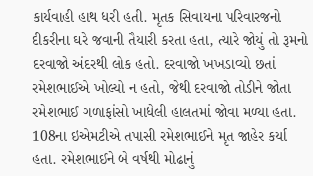કાર્યવાહી હાથ ધરી હતી. મૃતક સિવાયના પરિવારજનો દીકરીના ઘરે જવાની તૈયારી કરતા હતા, ત્યારે જોયું તો રૂમનો દરવાજો અંદરથી લોક હતો. દરવાજો ખખડાવ્યો છતાં રમેશભાઈએ ખોલ્યો ન હતો, જેથી દરવાજો તોડીને જોતા રમેશભાઈ ગળાફાંસો ખાધેલી હાલતમાં જોવા મળ્યા હતા. 108ના ઇએમટીએ તપાસી રમેશભાઈને મૃત જાહેર કર્યા હતા. રમેશભાઈને બે વર્ષથી મોઢાનું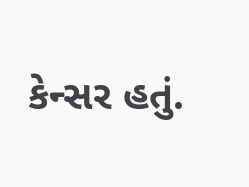કેન્સર હતું.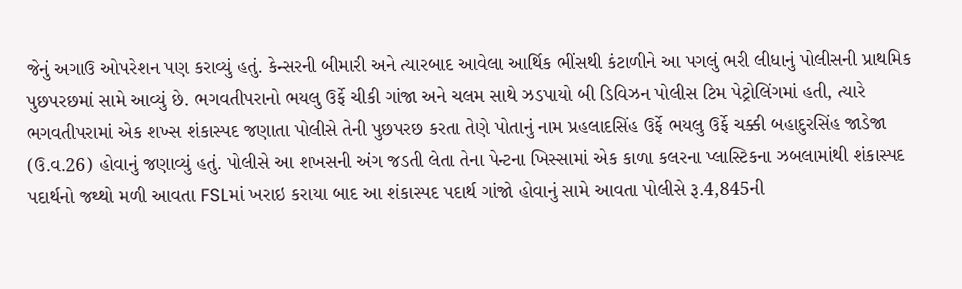જેનું અગાઉ ઓપરેશન પણ કરાવ્યું હતું. કેન્સરની બીમારી અને ત્યારબાદ આવેલા આર્થિક ભીંસથી કંટાળીને આ પગલું ભરી લીધાનું પોલીસની પ્રાથમિક પુછપરછમાં સામે આવ્યું છે. ભગવતીપરાનો ભયલુ ઉર્ફે ચીકી ગાંજા અને ચલમ સાથે ઝડપાયો બી ડિવિઝન પોલીસ ટિમ પેટ્રોલિંગમાં હતી, ત્યારે ભગવતીપરામાં એક શખ્સ શંકાસ્પદ જણાતા પોલીસે તેની પુછપરછ કરતા તેણે પોતાનું નામ પ્રહલાદસિંહ ઉર્ફે ભયલુ ઉર્ફે ચક્કી બહાદુરસિંહ જાડેજા (ઉ.વ.26) હોવાનું જણાવ્યું હતું. પોલીસે આ શખસની અંગ જડતી લેતા તેના પેન્ટના ખિસ્સામાં એક કાળા કલરના પ્લાસ્ટિકના ઝબલામાંથી શંકાસ્પદ પદાર્થનો જથ્થો મળી આવતા FSLમાં ખરાઇ કરાયા બાદ આ શંકાસ્પદ પદાર્થ ગાંજો હોવાનું સામે આવતા પોલીસે રૂ.4,845ની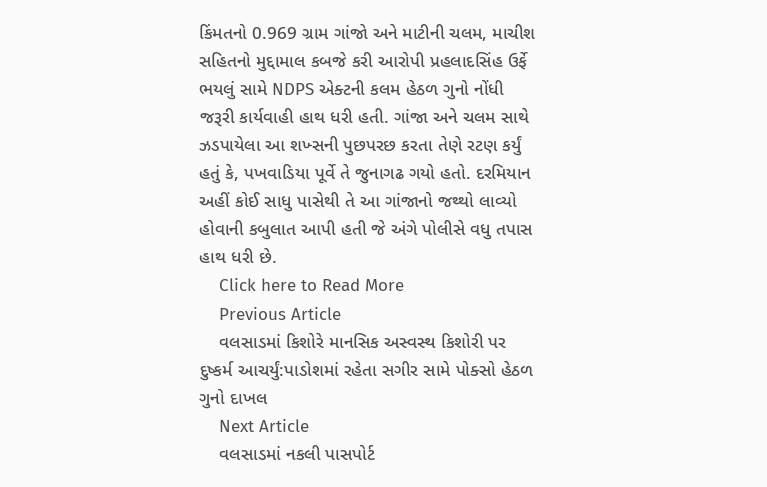કિંમતનો 0.969 ગ્રામ ગાંજો અને માટીની ચલમ, માચીશ સહિતનો મુદ્દામાલ કબજે કરી આરોપી પ્રહલાદસિંહ ઉર્ફે ભયલું સામે NDPS એક્ટની કલમ હેઠળ ગુનો નોંધી જરૂરી કાર્યવાહી હાથ ધરી હતી. ગાંજા અને ચલમ સાથે ઝડપાયેલા આ શખ્સની પુછપરછ કરતા તેણે રટણ કર્યું હતું કે, પખવાડિયા પૂર્વે તે જુનાગઢ ગયો હતો. દરમિયાન અહીં કોઈ સાધુ પાસેથી તે આ ગાંજાનો જથ્થો લાવ્યો હોવાની કબુલાત આપી હતી જે અંગે પોલીસે વધુ તપાસ હાથ ધરી છે.
    Click here to Read More
    Previous Article
    વલસાડમાં કિશોરે માનસિક અસ્વસ્થ કિશોરી પર દુષ્કર્મ આચર્યું:પાડોશમાં રહેતા સગીર સામે પોક્સો હેઠળ ગુનો દાખલ
    Next Article
    વલસાડમાં નકલી પાસપોર્ટ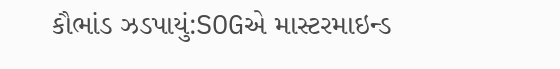કૌભાંડ ઝડપાયું:SOGએ માસ્ટરમાઇન્ડ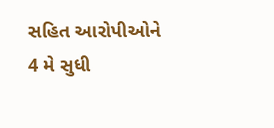સહિત આરોપીઓને 4 મે સુધી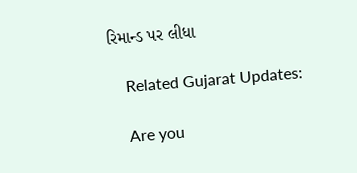રિમાન્ડ પર લીધા

    Related Gujarat Updates:

    Are you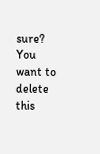sure? You want to delete this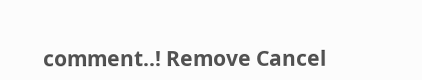comment..! Remove Cancel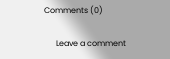Comments (0)

      Leave a comment